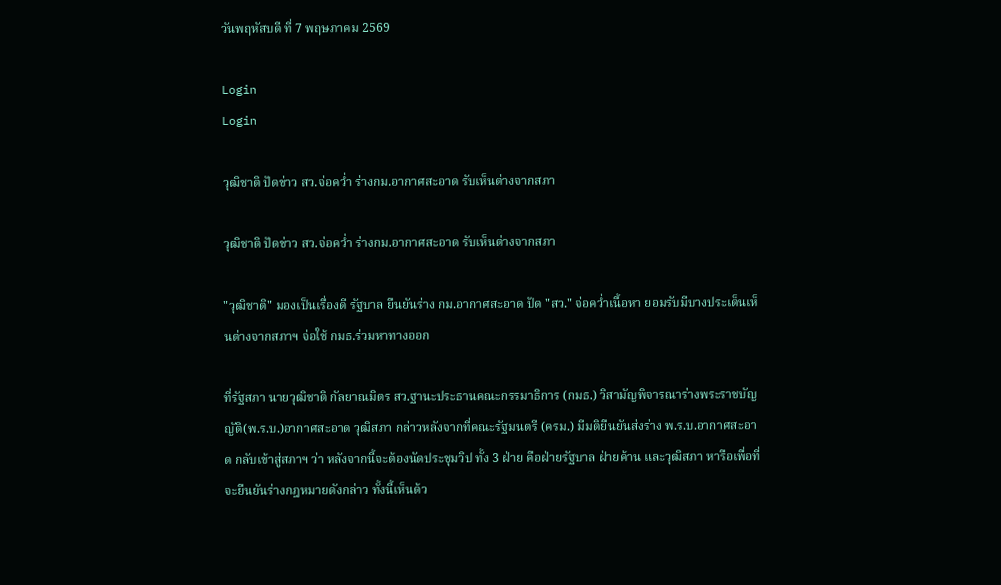วันพฤหัสบดี ที่ 7 พฤษภาคม 2569

Login
Login

วุฒิชาติ ปัดข่าว สว.จ่อคว่ำ ร่างกม.อากาศสะอาด รับเห็นต่างจากสภา

วุฒิชาติ ปัดข่าว สว.จ่อคว่ำ ร่างกม.อากาศสะอาด รับเห็นต่างจากสภา

"วุฒิชาติ" มองเป็นเรื่องดี รัฐบาล ยืนยันร่าง กม.อากาศสะอาด ปัด "สว." จ่อคว่ำเนื้อหา ยอมรับมีบางประเด็นเห็นต่างจากสภาฯ จ่อใช้ กมธ.ร่วมหาทางออก

ที่รัฐสภา นายวุฒิชาติ กัลยาณมิตร สว.ฐานะประธานคณะกรรมาธิการ (กมธ.) วิสามัญพิจารณาร่างพระราชบัญญัติ(พ.ร.บ.)อากาศสะอาด วุฒิสภา กล่าวหลังจากที่คณะรัฐมนตรี (ครม.) มีมติยืนยันส่งร่าง พ.ร.บ.อากาศสะอาด กลับเข้าสู่สภาฯ ว่า หลังจากนี้จะต้องนัดประชุมวิป ทั้ง 3 ฝ่าย คือฝ่ายรัฐบาล ฝ่ายค้าน และวุฒิสภา หารือเพื่อที่จะยืนยันร่างกฎหมายดังกล่าว ทั้งนี้เห็นด้ว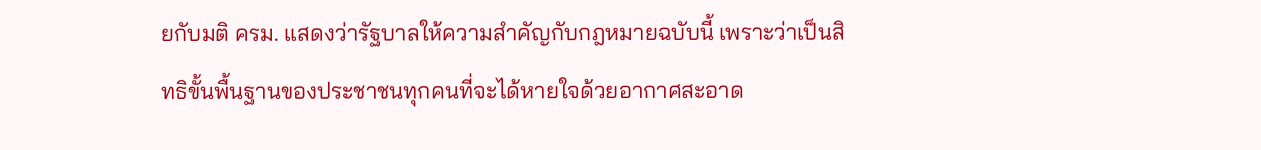ยกับมติ ครม. แสดงว่ารัฐบาลให้ความสำคัญกับกฎหมายฉบับนี้ เพราะว่าเป็นสิทธิขั้นพื้นฐานของประชาชนทุกคนที่จะได้หายใจด้วยอากาศสะอาด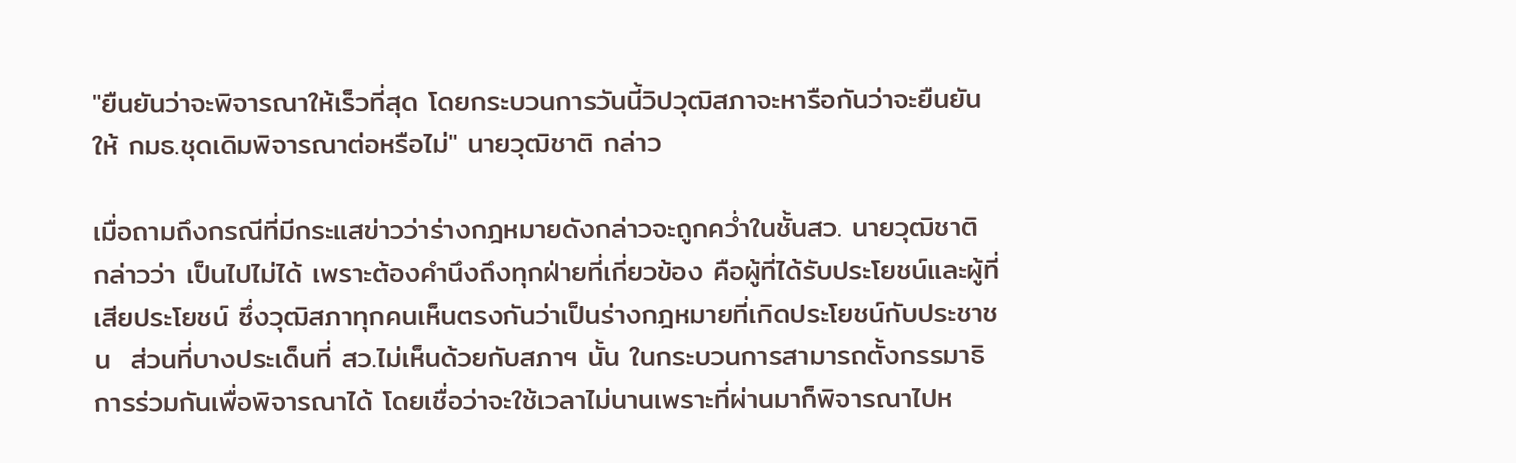"ยืนยันว่าจะพิจารณาให้เร็วที่สุด โดยกระบวนการวันนี้วิปวุฒิสภาจะหารือกันว่าจะยืนยันให้ กมธ.ชุดเดิมพิจารณาต่อหรือไม่" นายวุฒิชาติ กล่าว

เมื่อถามถึงกรณีที่มีกระแสข่าวว่าร่างกฎหมายดังกล่าวจะถูกคว่ำในชั้นสว. นายวุฒิชาติ กล่าวว่า เป็นไปไม่ได้ เพราะต้องคำนึงถึงทุกฝ่ายที่เกี่ยวข้อง คือผู้ที่ได้รับประโยชน์และผู้ที่เสียประโยชน์ ซึ่งวุฒิสภาทุกคนเห็นตรงกันว่าเป็นร่างกฎหมายที่เกิดประโยชน์กับประชาชน  ส่วนที่บางประเด็นที่ สว.ไม่เห็นด้วยกับสภาฯ นั้น ในกระบวนการสามารถตั้งกรรมาธิการร่วมกันเพื่อพิจารณาได้ โดยเชื่อว่าจะใช้เวลาไม่นานเพราะที่ผ่านมาก็พิจารณาไปห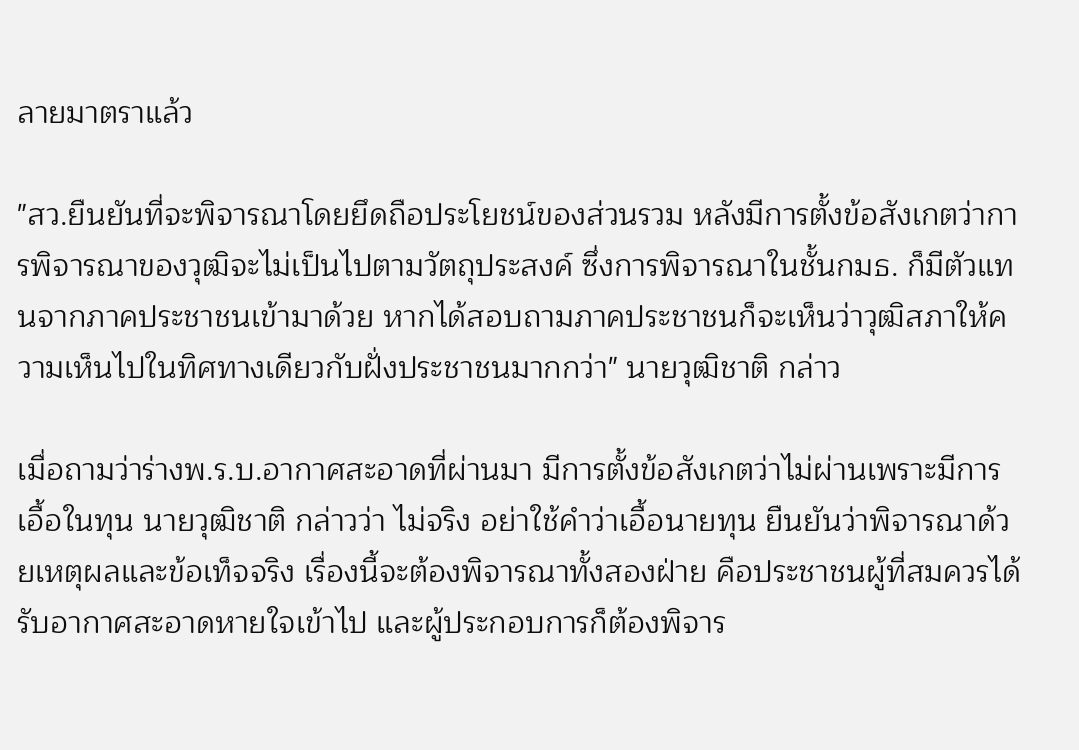ลายมาตราแล้ว

"สว.ยืนยันที่จะพิจารณาโดยยึดถือประโยชน์ของส่วนรวม หลังมีการตั้งข้อสังเกตว่าการพิจารณาของวุฒิจะไม่เป็นไปตามวัตถุประสงค์ ซึ่งการพิจารณาในชั้นกมธ. ก็มีตัวแทนจากภาคประชาชนเข้ามาด้วย หากได้สอบถามภาคประชาชนก็จะเห็นว่าวุฒิสภาให้ความเห็นไปในทิศทางเดียวกับฝั่งประชาชนมากกว่า" นายวุฒิชาติ กล่าว

เมื่อถามว่าร่างพ.ร.บ.อากาศสะอาดที่ผ่านมา มีการตั้งข้อสังเกตว่าไม่ผ่านเพราะมีการเอื้อในทุน นายวุฒิชาติ กล่าวว่า ไม่จริง อย่าใช้คำว่าเอื้อนายทุน ยืนยันว่าพิจารณาด้วยเหตุผลและข้อเท็จจริง เรื่องนี้จะต้องพิจารณาทั้งสองฝ่าย คือประชาชนผู้ที่สมควรได้รับอากาศสะอาดหายใจเข้าไป และผู้ประกอบการก็ต้องพิจาร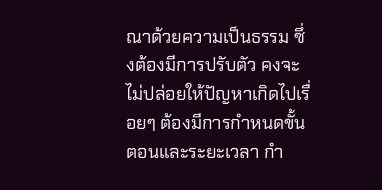ณาด้วยความเป็นธรรม ซึ่งต้องมีการปรับตัว คงจะไม่ปล่อยให้ปัญหาเกิดไปเรื่อยๆ ต้องมีการกำหนดขั้นตอนและระยะเวลา กำ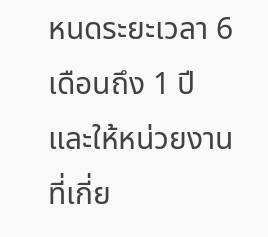หนดระยะเวลา 6 เดือนถึง 1 ปี และให้หน่วยงานที่เกี่ย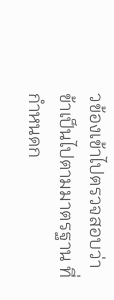วข้องเข้าไปตรวจสอบว่าข้าเป็นไปตามมาตรฐาน ที่กำหนดก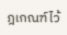ฎเกณฑ์ไว้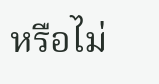หรือไม่